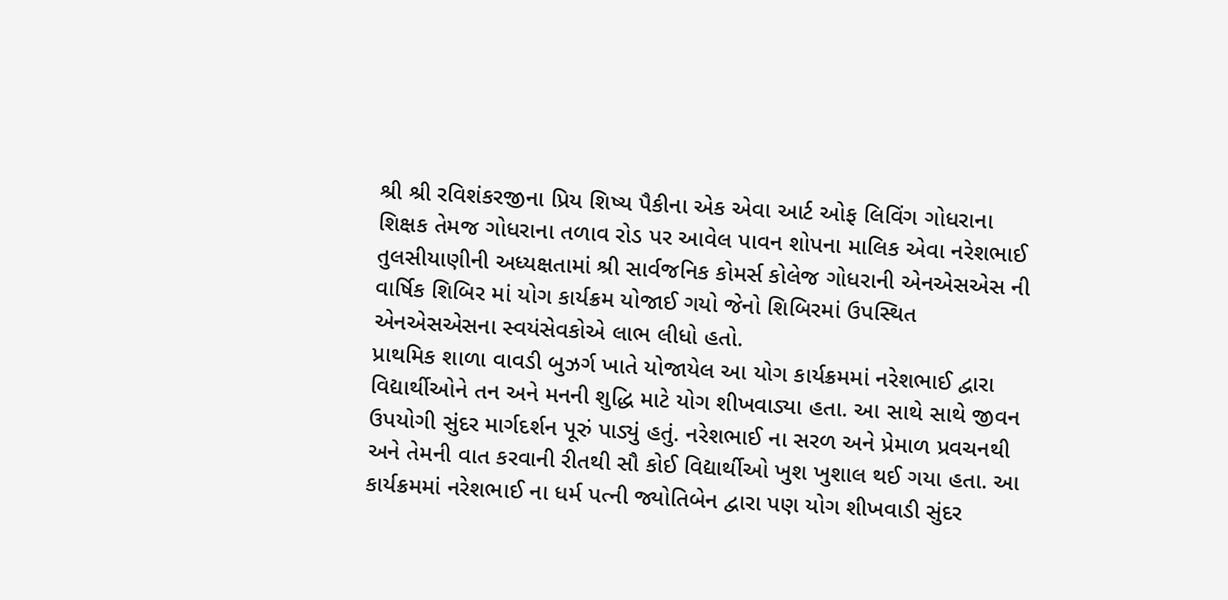શ્રી શ્રી રવિશંકરજીના પ્રિય શિષ્ય પૈકીના એક એવા આર્ટ ઓફ લિવિંગ ગોધરાના શિક્ષક તેમજ ગોધરાના તળાવ રોડ પર આવેલ પાવન શોપના માલિક એવા નરેશભાઈ તુલસીયાણીની અધ્યક્ષતામાં શ્રી સાર્વજનિક કોમર્સ કોલેજ ગોધરાની એનએસએસ ની વાર્ષિક શિબિર માં યોગ કાર્યક્રમ યોજાઈ ગયો જેનો શિબિરમાં ઉપસ્થિત એનએસએસના સ્વયંસેવકોએ લાભ લીધો હતો.
પ્રાથમિક શાળા વાવડી બુઝર્ગ ખાતે યોજાયેલ આ યોગ કાર્યક્રમમાં નરેશભાઈ દ્વારા વિદ્યાર્થીઓને તન અને મનની શુદ્ધિ માટે યોગ શીખવાડ્યા હતા. આ સાથે સાથે જીવન ઉપયોગી સુંદર માર્ગદર્શન પૂરું પાડ્યું હતું. નરેશભાઈ ના સરળ અને પ્રેમાળ પ્રવચનથી અને તેમની વાત કરવાની રીતથી સૌ કોઈ વિદ્યાર્થીઓ ખુશ ખુશાલ થઈ ગયા હતા. આ કાર્યક્રમમાં નરેશભાઈ ના ધર્મ પત્ની જ્યોતિબેન દ્વારા પણ યોગ શીખવાડી સુંદર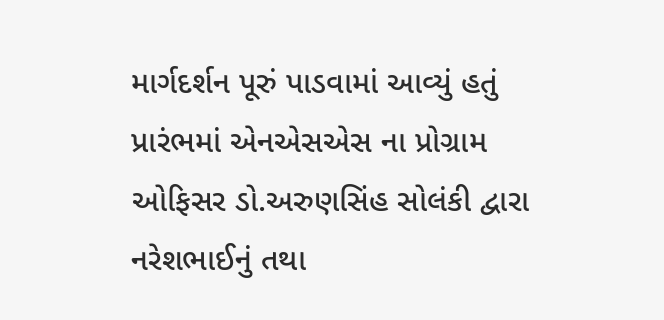માર્ગદર્શન પૂરું પાડવામાં આવ્યું હતું
પ્રારંભમાં એનએસએસ ના પ્રોગ્રામ ઓફિસર ડો.અરુણસિંહ સોલંકી દ્વારા નરેશભાઈનું તથા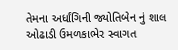તેમના અર્ધાંગિની જ્યોતિબેન નું શાલ ઓઢાડી ઉમળકાભેર સ્વાગત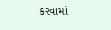કરવામાં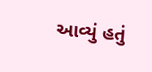આવ્યું હતું